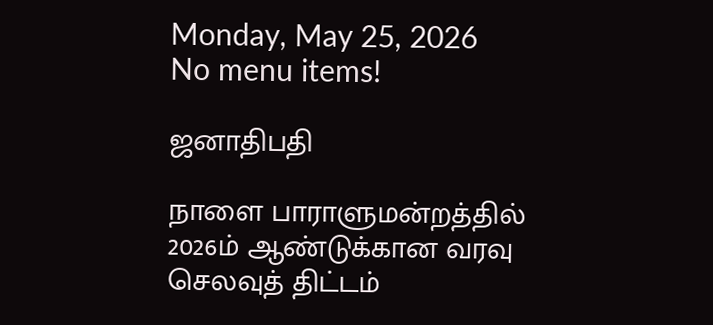Monday, May 25, 2026
No menu items!

ஜனாதிபதி

நாளை பாராளுமன்றத்தில் 2026ம் ஆண்டுக்கான வரவு செலவுத் திட்டம்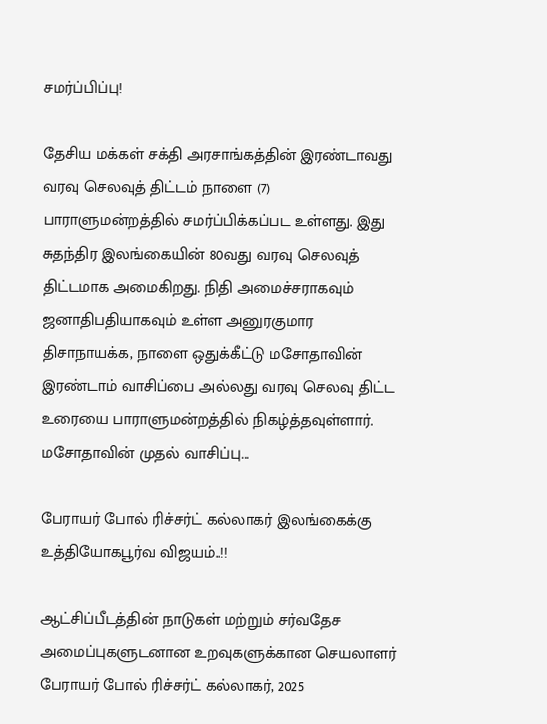சமர்ப்பிப்பு!

தேசிய மக்கள் சக்தி அரசாங்கத்தின் இரண்டாவது வரவு செலவுத் திட்டம் நாளை (7) பாராளுமன்றத்தில் சமர்ப்பிக்கப்பட உள்ளது. இது சுதந்திர இலங்கையின் 80வது வரவு செலவுத் திட்டமாக அமைகிறது. நிதி அமைச்சராகவும் ஜனாதிபதியாகவும் உள்ள அனுரகுமார திசாநாயக்க, நாளை ஒதுக்கீட்டு மசோதாவின் இரண்டாம் வாசிப்பை அல்லது வரவு செலவு திட்ட உரையை பாராளுமன்றத்தில் நிகழ்த்தவுள்ளார். மசோதாவின் முதல் வாசிப்பு...

பேராயர் போல் ரிச்சர்ட் கல்லாகர் இலங்கைக்கு உத்தியோகபூர்வ விஜயம்..!!

ஆட்சிப்பீடத்தின் நாடுகள் மற்றும் சர்வதேச அமைப்புகளுடனான உறவுகளுக்கான செயலாளர் பேராயர் போல் ரிச்சர்ட் கல்லாகர், 2025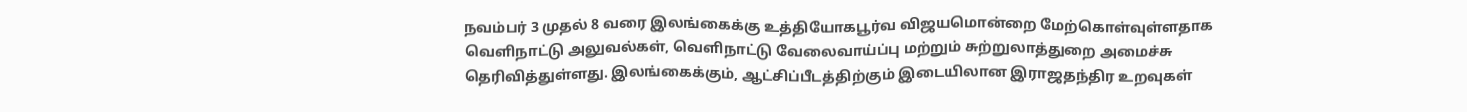நவம்பர் 3 முதல் 8 வரை இலங்கைக்கு உத்தியோகபூர்வ விஜயமொன்றை மேற்கொள்வுள்ளதாக வெளிநாட்டு அலுவல்கள், வெளிநாட்டு வேலைவாய்ப்பு மற்றும் சுற்றுலாத்துறை அமைச்சு தெரிவித்துள்ளது. இலங்கைக்கும், ஆட்சிப்பீடத்திற்கும் இடையிலான இராஜதந்திர உறவுகள்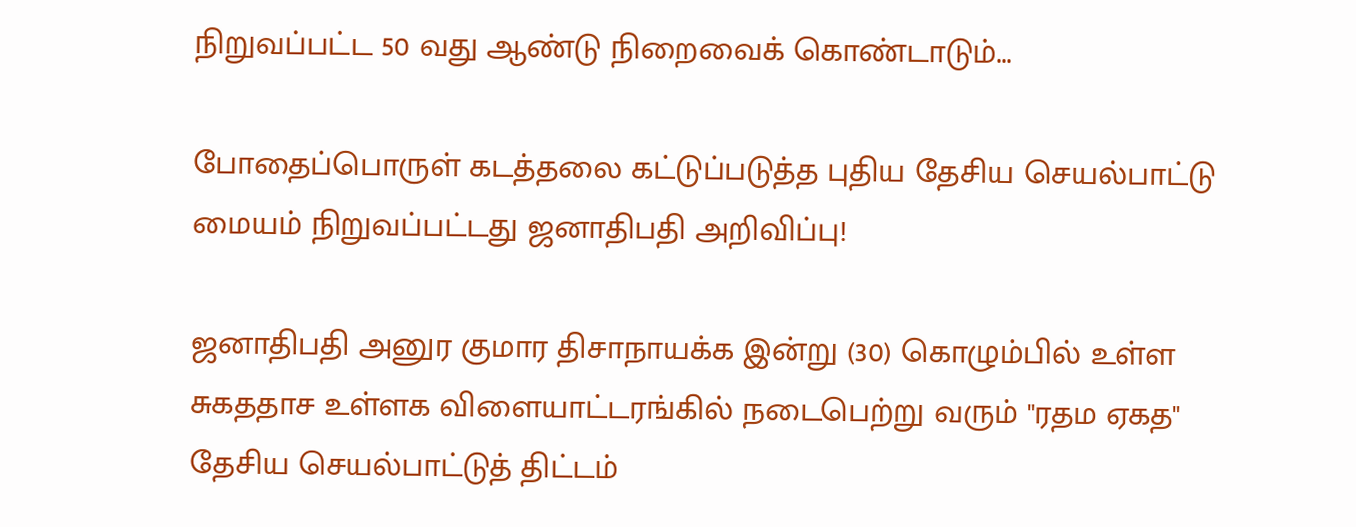நிறுவப்பட்ட 50 வது ஆண்டு நிறைவைக் கொண்டாடும்...

போதைப்பொருள் கடத்தலை கட்டுப்படுத்த புதிய தேசிய செயல்பாட்டு மையம் நிறுவப்பட்டது ஜனாதிபதி அறிவிப்பு!

ஜனாதிபதி அனுர குமார திசாநாயக்க இன்று (30) கொழும்பில் உள்ள சுகததாச உள்ளக விளையாட்டரங்கில் நடைபெற்று வரும் "ரதம ஏகத" தேசிய செயல்பாட்டுத் திட்டம்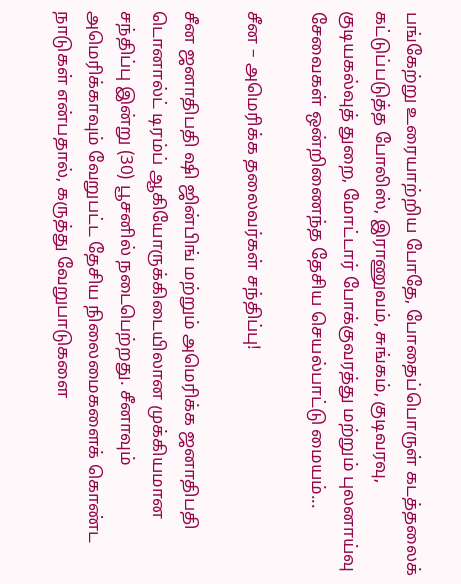பங்கேற்று உரையாற்றிய போதே, போதைப்பொருள் கடத்தலைக் கட்டுப்படுத்த போலிஸ், இராணுவம், சுங்கம், குடிவரவு, குடியகல்வுத் துறை, மோட்டார் போக்குவரத்து மற்றும் புலனாய்வு சேவைகள் ஒன்றிணைந்த தேசிய செயல்பாட்டு மையம்...

சீன – அமெரிக்க தலைவர்கள் சந்திப்பு!

சீன ஜனாதிபதி ஷி ஜின்பிங் மற்றும் அமெரிக்க ஜனாதிபதி டொனால்ட் டிரம்ப் ஆகியோருக்கிடையிலான முக்கியமான சந்திப்பு இன்று (30) பூசனில் நடைபெற்றது. சீனாவும் அமெரிக்காவும் வேறுபட்ட தேசிய நிலைமைகளைக் கொண்ட நாடுகள் என்பதால், கருத்து வேறுபாடுகளை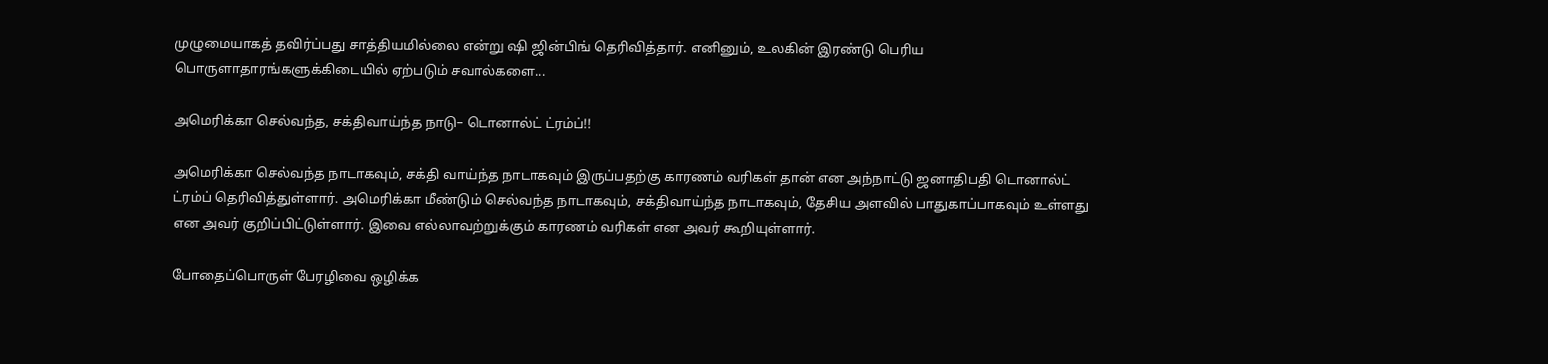முழுமையாகத் தவிர்ப்பது சாத்தியமில்லை என்று ஷி ஜின்பிங் தெரிவித்தார். எனினும், உலகின் இரண்டு பெரிய பொருளாதாரங்களுக்கிடையில் ஏற்படும் சவால்களை...

அமெரிக்கா செல்வந்த, சக்திவாய்ந்த நாடு– டொனால்ட் ட்ரம்ப்!!

அமெரிக்கா செல்வந்த நாடாகவும், சக்தி வாய்ந்த நாடாகவும் இருப்பதற்கு காரணம் வரிகள் தான் என அந்நாட்டு ஜனாதிபதி டொனால்ட் ட்ரம்ப் தெரிவித்துள்ளார். அமெரிக்கா மீண்டும் செல்வந்த நாடாகவும், சக்திவாய்ந்த நாடாகவும், தேசிய அளவில் பாதுகாப்பாகவும் உள்ளது என அவர் குறிப்பிட்டுள்ளார். இவை எல்லாவற்றுக்கும் காரணம் வரிகள் என அவர் கூறியுள்ளார்.

போதைப்பொருள் பேரழிவை ஒழிக்க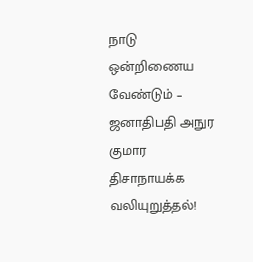நாடு ஒன்றிணைய வேண்டும் – ஜனாதிபதி அநுர குமார திசாநாயக்க வலியுறுத்தல்!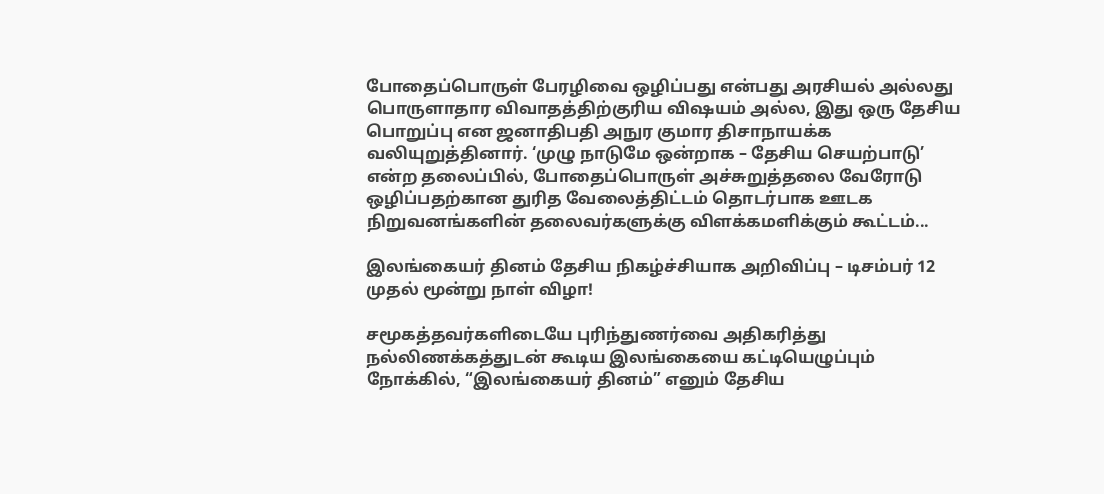போதைப்பொருள் பேரழிவை ஒழிப்பது என்பது அரசியல் அல்லது பொருளாதார விவாதத்திற்குரிய விஷயம் அல்ல, இது ஒரு தேசிய பொறுப்பு என ஜனாதிபதி அநுர குமார திசாநாயக்க வலியுறுத்தினார். ‘முழு நாடுமே ஒன்றாக – தேசிய செயற்பாடு’ என்ற தலைப்பில், போதைப்பொருள் அச்சுறுத்தலை வேரோடு ஒழிப்பதற்கான துரித வேலைத்திட்டம் தொடர்பாக ஊடக நிறுவனங்களின் தலைவர்களுக்கு விளக்கமளிக்கும் கூட்டம்...

இலங்கையர் தினம் தேசிய நிகழ்ச்சியாக அறிவிப்பு – டிசம்பர் 12 முதல் மூன்று நாள் விழா!

சமூகத்தவர்களிடையே புரிந்துணர்வை அதிகரித்து நல்லிணக்கத்துடன் கூடிய இலங்கையை கட்டியெழுப்பும் நோக்கில், “இலங்கையர் தினம்” எனும் தேசிய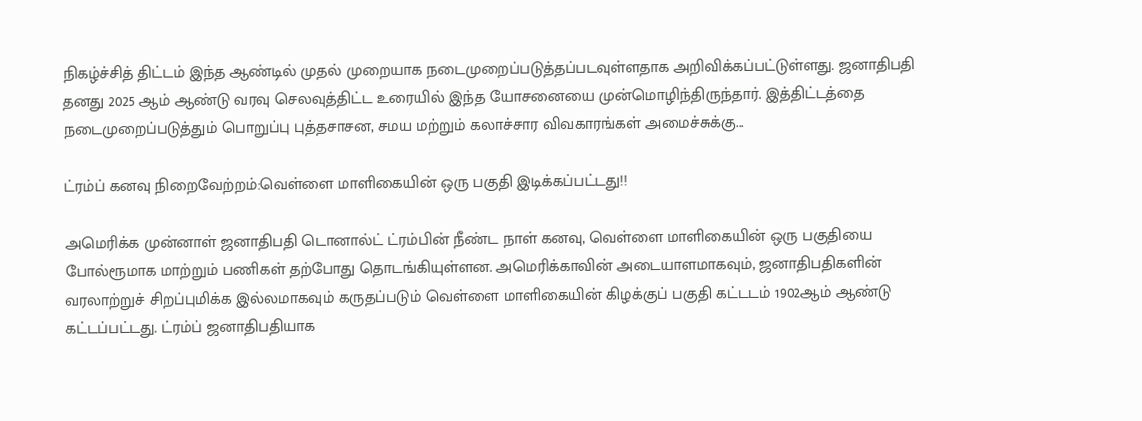நிகழ்ச்சித் திட்டம் இந்த ஆண்டில் முதல் முறையாக நடைமுறைப்படுத்தப்படவுள்ளதாக அறிவிக்கப்பட்டுள்ளது. ஜனாதிபதி தனது 2025 ஆம் ஆண்டு வரவு செலவுத்திட்ட உரையில் இந்த யோசனையை முன்மொழிந்திருந்தார். இத்திட்டத்தை நடைமுறைப்படுத்தும் பொறுப்பு புத்தசாசன, சமய மற்றும் கலாச்சார விவகாரங்கள் அமைச்சுக்கு...

ட்ரம்ப் கனவு நிறைவேற்றம்:வெள்ளை மாளிகையின் ஒரு பகுதி இடிக்கப்பட்டது!!

அமெரிக்க முன்னாள் ஜனாதிபதி டொனால்ட் ட்ரம்பின் நீண்ட நாள் கனவு, வெள்ளை மாளிகையின் ஒரு பகுதியை போல்ரூமாக மாற்றும் பணிகள் தற்போது தொடங்கியுள்ளன. அமெரிக்காவின் அடையாளமாகவும், ஜனாதிபதிகளின் வரலாற்றுச் சிறப்புமிக்க இல்லமாகவும் கருதப்படும் வெள்ளை மாளிகையின் கிழக்குப் பகுதி கட்டடம் 1902ஆம் ஆண்டு கட்டப்பட்டது. ட்ரம்ப் ஜனாதிபதியாக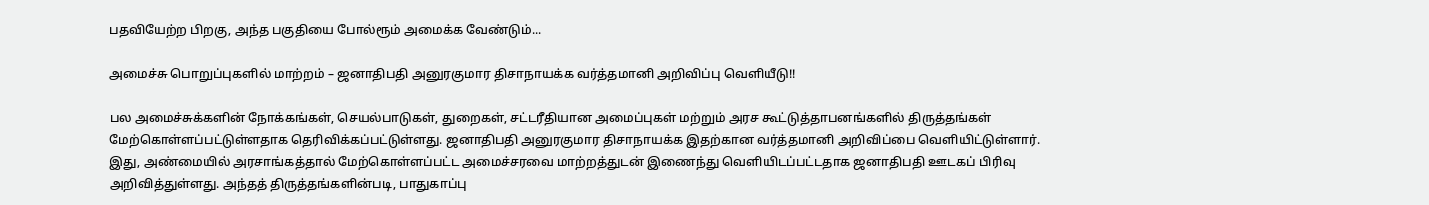பதவியேற்ற பிறகு, அந்த பகுதியை போல்ரூம் அமைக்க வேண்டும்...

அமைச்சு பொறுப்புகளில் மாற்றம் – ஜனாதிபதி அனுரகுமார திசாநாயக்க வர்த்தமானி அறிவிப்பு வெளியீடு!!

பல அமைச்சுக்களின் நோக்கங்கள், செயல்பாடுகள், துறைகள், சட்டரீதியான அமைப்புகள் மற்றும் அரச கூட்டுத்தாபனங்களில் திருத்தங்கள் மேற்கொள்ளப்பட்டுள்ளதாக தெரிவிக்கப்பட்டுள்ளது. ஜனாதிபதி அனுரகுமார திசாநாயக்க இதற்கான வர்த்தமானி அறிவிப்பை வெளியிட்டுள்ளார். இது, அண்மையில் அரசாங்கத்தால் மேற்கொள்ளப்பட்ட அமைச்சரவை மாற்றத்துடன் இணைந்து வெளியிடப்பட்டதாக ஜனாதிபதி ஊடகப் பிரிவு அறிவித்துள்ளது. அந்தத் திருத்தங்களின்படி, பாதுகாப்பு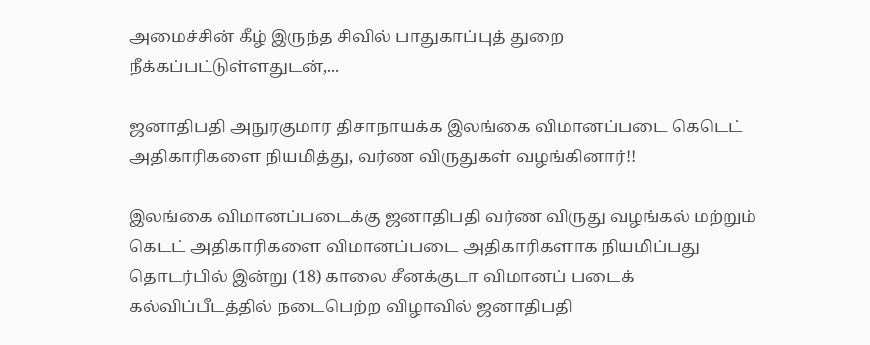அமைச்சின் கீழ் இருந்த சிவில் பாதுகாப்புத் துறை நீக்கப்பட்டுள்ளதுடன்,...

ஜனாதிபதி அநுரகுமார திசாநாயக்க இலங்கை விமானப்படை கெடெட் அதிகாரிகளை நியமித்து, வர்ண விருதுகள் வழங்கினார்!!

இலங்கை விமானப்படைக்கு ஜனாதிபதி வர்ண விருது வழங்கல் மற்றும் கெடட் அதிகாரிகளை விமானப்படை அதிகாரிகளாக நியமிப்பது தொடர்பில் இன்று (18) காலை சீனக்குடா விமானப் படைக் கல்விப்பீடத்தில் நடைபெற்ற விழாவில் ஜனாதிபதி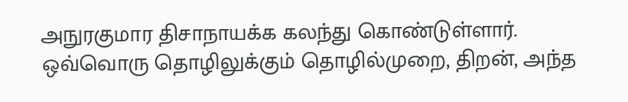அநுரகுமார திசாநாயக்க கலந்து கொண்டுள்ளார். ஒவ்வொரு தொழிலுக்கும் தொழில்முறை, திறன், அந்த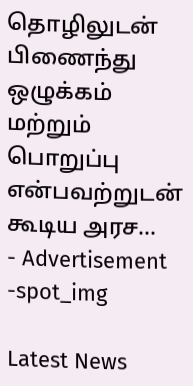தொழிலுடன் பிணைந்து ஒழுக்கம் மற்றும் பொறுப்பு என்பவற்றுடன் கூடிய அரச...
- Advertisement -spot_img

Latest News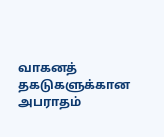வாகனத் தகடுகளுக்கான அபராதம்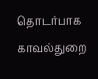தொடர்பாக காவல்துறை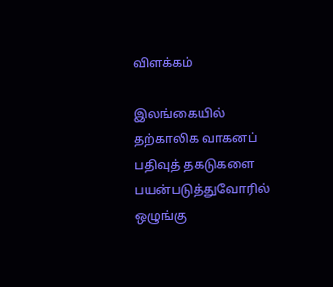விளக்கம்

இலங்கையில் தற்காலிக வாகனப் பதிவுத் தகடுகளை பயன்படுத்துவோரில் ஒழுங்கு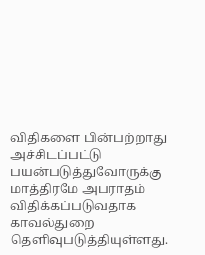விதிகளை பின்பற்றாது அச்சிடப்பட்டு பயன்படுத்துவோருக்கு மாத்திரமே அபராதம் விதிக்கப்படுவதாக காவல்துறை தெளிவுபடுத்தியுள்ளது.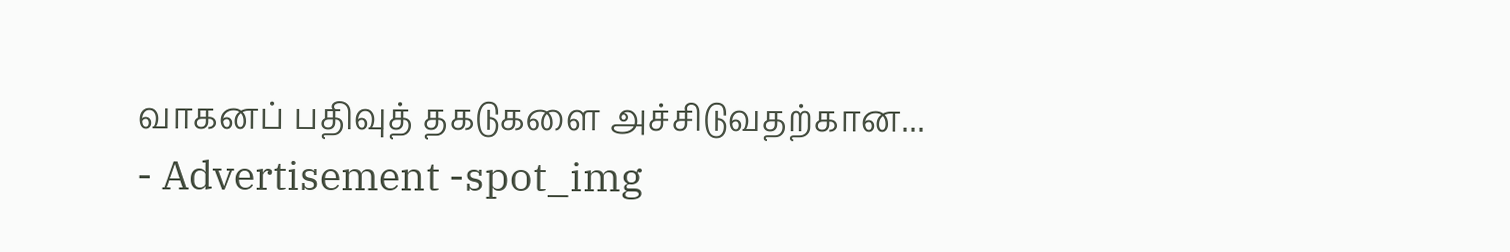வாகனப் பதிவுத் தகடுகளை அச்சிடுவதற்கான...
- Advertisement -spot_img